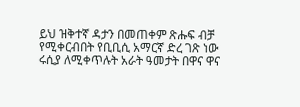ይህ ዝቅተኛ ዳታን በመጠቀም ጽሑፍ ብቻ የሚቀርብበት የቢቢሲ አማርኛ ድረ ገጽ ነው
ሩሲያ ለሚቀጥሉት አራት ዓመታት በዋና ዋና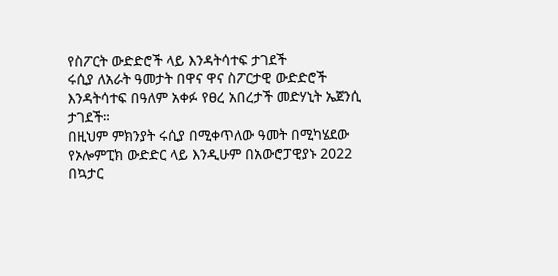የስፖርት ውድድሮች ላይ እንዳትሳተፍ ታገደች
ሩሲያ ለአራት ዓመታት በዋና ዋና ስፖርታዊ ውድድሮች እንዳትሳተፍ በዓለም አቀፉ የፀረ አበረታች መድሃኒት ኤጀንሲ ታገደች።
በዚህም ምክንያት ሩሲያ በሚቀጥለው ዓመት በሚካሄደው የኦሎምፒክ ውድድር ላይ እንዲሁም በአውሮፓዊያኑ 2022 በኳታር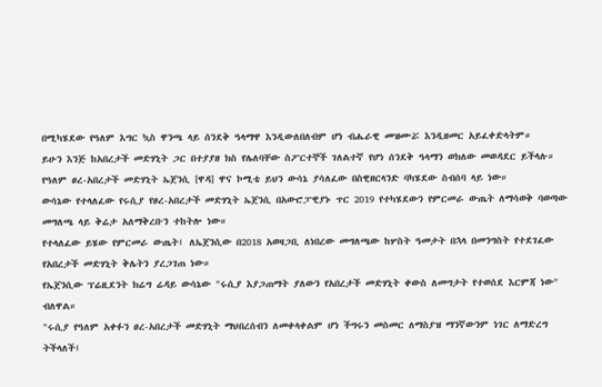በሚካሄደው የዓለም እግር ኳስ ዋንጫ ላይ ሰንደቅ ዓላማዋ እንዲውለበለብም ሆነ ብሔራዊ መዝሙሯ እንዲዘመር አይፈቀድላትም።
ይሁን እንጅ ከአበረታች መድሃኒት ጋር በተያያዘ ክስ የሌለባቸው ስፖርተኞች ገለልተኛ የሆነ ሰንደቅ ዓላማን ወክለው መወዳደር ይችላሉ።
የዓለም ፀረ-አበረታች መድሃኒት ኤጀንሲ [ዋዳ] ዋና ኮሚቴ ይህን ውሳኔ ያሳለፈው በስዊዘርላንድ ባካሄደው ስብሰባ ላይ ነው።
ውሳኔው የተላለፈው የሩሲያ የፀረ-አበረታች መድሃኒት ኤጀንሲ በአውሮፓዊያኑ ጥር 2019 የተካሄደውን የምርመራ ውጤት ለማሳወቅ ባወጣው መግለጫ ላይ ቅሬታ አለማቅረቡን ተከትሎ ነው።
የተላለፈው ይሄው የምርመራ ውጤት፤ ለኤጀንሲው በ2018 አወዛጋቢ ለነበረው መግለጫው ከሦስት ዓመታት በኋላ በመንግስት የተደገፈው የአበረታች መድሃኒት ቅሌትን ያረጋገጠ ነው።
የኤጀንሲው ፕሬዚደንት ክሬግ ሬዳይ ውሳኔው "ሩሲያ እያጋጠማት ያለውን የአበረታች መድሃኒት ቀውስ ለመግታት የተወሰደ እርምጃ ነው" ብለዋል።
"ሩሲያ የዓለም አቀፉን ፀረ-አበረታች መድሃኒት ማህበረሰብን ለመቀላቀልም ሆነ ችግሩን መስመር ለማስያዝ ማንኛውንም ነገር ለማድረግ ትችላለች፤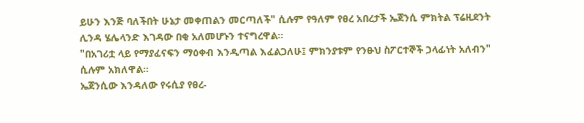ይሁን እንጅ ባለችበት ሁኔታ መቀጠልን መርጣለች" ሲሉም የዓለም የፀረ አበረታች ኤጀንሲ ምክትል ፕሬዚደንት ሊንዳ ሄሌላንድ እገዳው በቂ አለመሆኑን ተናግረዋል።
"በአገሪቷ ላይ የማያፈናፍን ማዕቀብ እንዲጣል እፈልጋለሁ፤ ምክንያቱም የንፁህ ስፖርተኞች ኃላፊነት አለብን" ሲሉም አክለዋል።
ኤጀንሲው እንዳለው የሩሲያ የፀረ-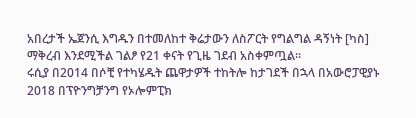አበረታች ኤጀንሲ እግዱን በተመለከተ ቅሬታውን ለስፖርት የግልግል ዳኝነት [ካስ] ማቅረብ እንደሚችል ገልፆ የ21 ቀናት የጊዜ ገደብ አስቀምጧል።
ሩሲያ በ2014 በሶቺ የተካሄዱት ጨዋታዎች ተከትሎ ከታገደች በኋላ በአውሮፓዊያኑ 2018 በፕዮንግቻንግ የኦሎምፒክ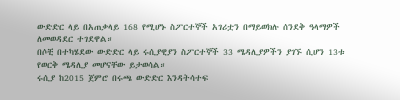ውድድር ላይ በአጠቃላይ 168 የሚሆኑ ስፖርተኞች አገሪቷን በማይወክሉ ሰንደቅ ዓላማዎች ለመወዳደር ተገደዋል።
በሶቺ በተካሄደው ውድድር ላይ ሩሲያዊያን ስፖርተኞች 33 ሜዳሊያዎችን ያገኙ ሲሆን 13ቱ የወርቅ ሜዳሊያ መሆናቸው ይታወሳል።
ሩሲያ ከ2015 ጀምሮ በሩጫ ውድድር እንዳትሳተፍ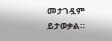መታገዷም ይታወቃል።